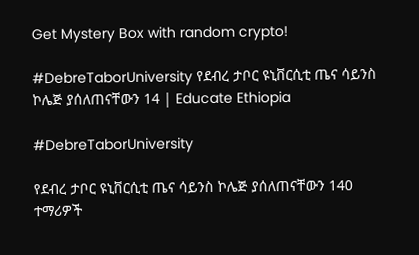Get Mystery Box with random crypto!

#DebreTaborUniversity የደብረ ታቦር ዩኒቨርሲቲ ጤና ሳይንስ ኮሌጅ ያሰለጠናቸውን 14 | Educate Ethiopia

#DebreTaborUniversity

የደብረ ታቦር ዩኒቨርሲቲ ጤና ሳይንስ ኮሌጅ ያሰለጠናቸውን 140 ተማሪዎች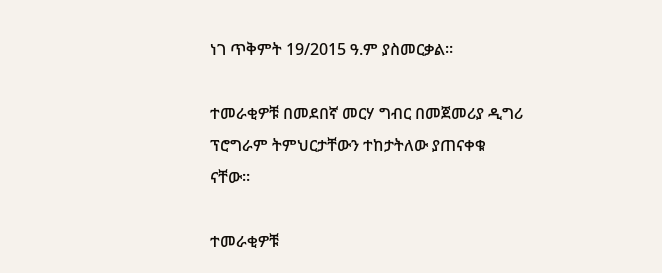ነገ ጥቅምት 19/2015 ዓ.ም ያስመርቃል።

ተመራቂዎቹ በመደበኛ መርሃ ግብር በመጀመሪያ ዲግሪ ፕሮግራም ትምህርታቸውን ተከታትለው ያጠናቀቁ ናቸው።

ተመራቂዎቹ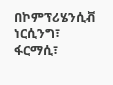በኮምፕሪሄንሲቭ ነርሲንግ፣ ፋርማሲ፣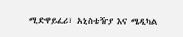ሚድዋይፈሪ፣ አኒስቴዥያ እና ሜዲካል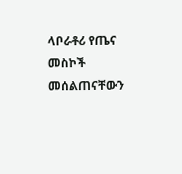ላቦራቶሪ የጤና መስኮች መሰልጠናቸውን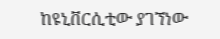ከዩኒቨርሲቲው ያገኘነው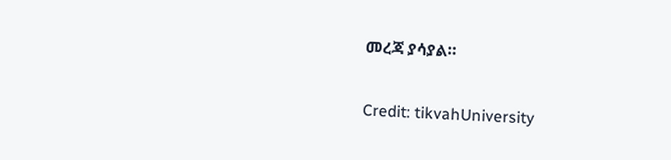መረጃ ያሳያል።

Credit: tikvahUniversity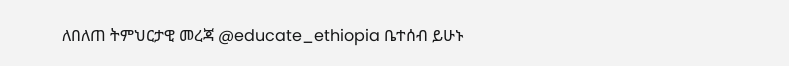ለበለጠ ትምህርታዊ መረጃ @educate_ethiopia ቤተሰብ ይሁኑ